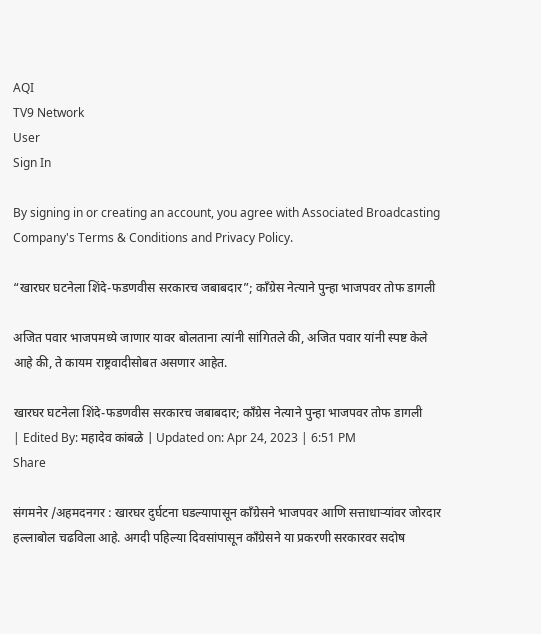AQI
TV9 Network
User
Sign In

By signing in or creating an account, you agree with Associated Broadcasting Company's Terms & Conditions and Privacy Policy.

“खारघर घटनेला शिंदे-फडणवीस सरकारच जबाबदार”; काँग्रेस नेत्याने पुन्हा भाजपवर तोफ डागली

अजित पवार भाजपमध्ये जाणार यावर बोलताना त्यांनी सांगितले की, अजित पवार यांनी स्पष्ट केले आहे की, ते कायम राष्ट्रवादीसोबत असणार आहेत.

खारघर घटनेला शिंदे-फडणवीस सरकारच जबाबदार; काँग्रेस नेत्याने पुन्हा भाजपवर तोफ डागली
| Edited By: महादेव कांबळे | Updated on: Apr 24, 2023 | 6:51 PM
Share

संगमनेर /अहमदनगर : खारघर दुर्घटना घडल्यापासून काँग्रेसने भाजपवर आणि सत्ताधाऱ्यांवर जोरदार हल्लाबोल चढविला आहे. अगदी पहिल्या दिवसांपासून काँग्रेसने या प्रकरणी सरकारवर सदोष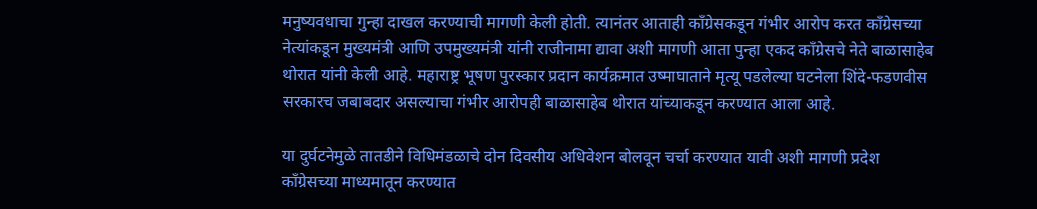मनुष्यवधाचा गुन्हा दाखल करण्याची मागणी केली होती. त्यानंतर आताही काँग्रेसकडून गंभीर आरोप करत काँग्रेसच्या नेत्यांकडून मुख्यमंत्री आणि उपमुख्यमंत्री यांनी राजीनामा द्यावा अशी मागणी आता पुन्हा एकद काँग्रेसचे नेते बाळासाहेब थोरात यांनी केली आहे. महाराष्ट्र भूषण पुरस्कार प्रदान कार्यक्रमात उष्माघाताने मृत्यू पडलेल्या घटनेला शिंदे-फडणवीस सरकारच जबाबदार असल्याचा गंभीर आरोपही बाळासाहेब थोरात यांच्याकडून करण्यात आला आहे.

या दुर्घटनेमुळे तातडीने विधिमंडळाचे दोन दिवसीय अधिवेशन बोलवून चर्चा करण्यात यावी अशी मागणी प्रदेश काँग्रेसच्या माध्यमातून करण्यात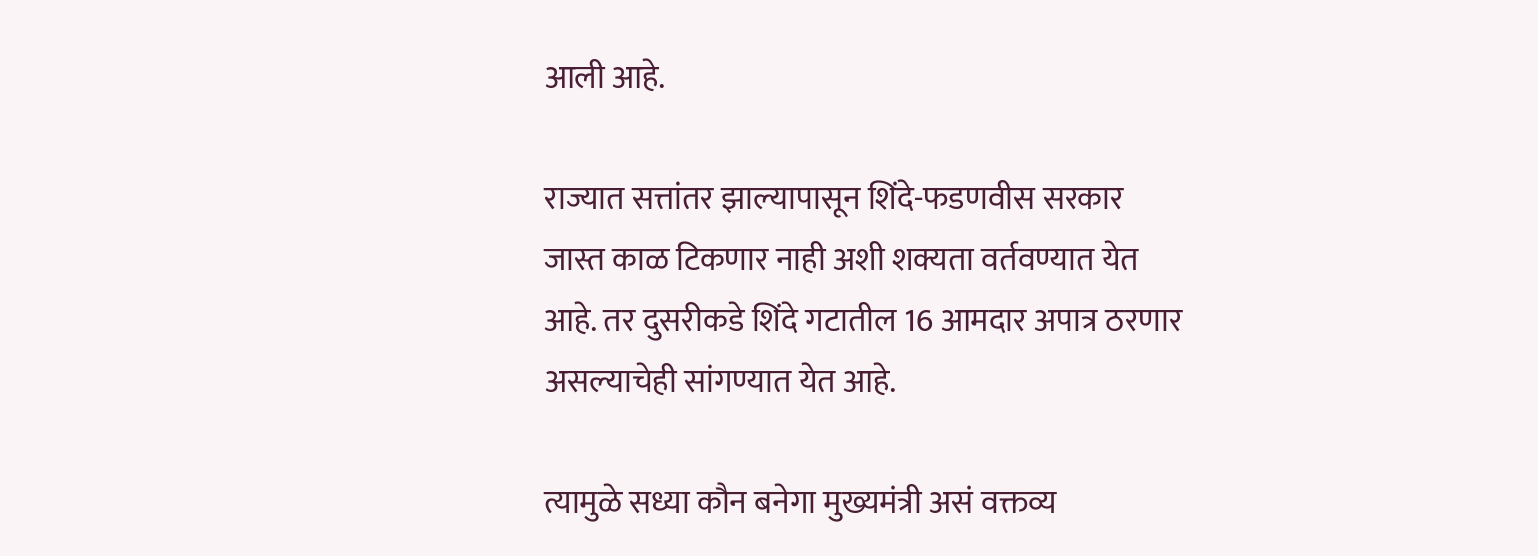आली आहे.

राज्यात सत्तांतर झाल्यापासून शिंदे-फडणवीस सरकार जास्त काळ टिकणार नाही अशी शक्यता वर्तवण्यात येत आहे. तर दुसरीकडे शिंदे गटातील 16 आमदार अपात्र ठरणार असल्याचेही सांगण्यात येत आहे.

त्यामुळे सध्या कौन बनेगा मुख्यमंत्री असं वक्तव्य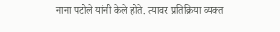नाना पटोले यांनी केले होते. त्यावर प्रतिक्रिया व्यक्त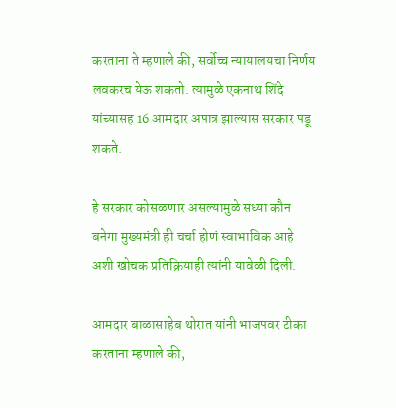करताना ते म्हणाले की, सर्वोच्च न्यायालयचा निर्णय लवकरच येऊ शकतो. त्यामुळे एकनाथ शिंदे यांच्यासह 16 आमदार अपात्र झाल्यास सरकार पडू शकते.

हे सरकार कोसळणार असल्यामुळे सध्या कौन बनेगा मुख्यमंत्री ही चर्चा होणं स्वाभाविक आहे अशी खोचक प्रतिक्रियाही त्यांनी यावेळी दिली.

आमदार बाळासाहेब थोरात यांनी भाजपवर टीका करताना म्हणाले की,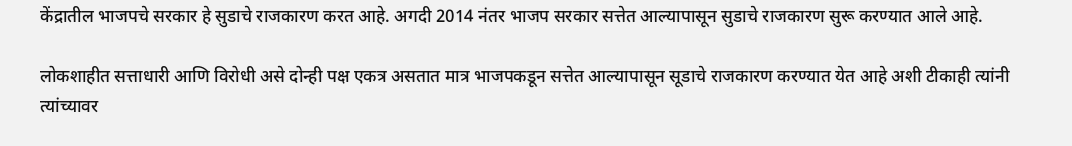केंद्रातील भाजपचे सरकार हे सुडाचे राजकारण करत आहे. अगदी 2014 नंतर भाजप सरकार सत्तेत आल्यापासून सुडाचे राजकारण सुरू करण्यात आले आहे.

लोकशाहीत सत्ताधारी आणि विरोधी असे दोन्ही पक्ष एकत्र असतात मात्र भाजपकडून सत्तेत आल्यापासून सूडाचे राजकारण करण्यात येत आहे अशी टीकाही त्यांनी त्यांच्यावर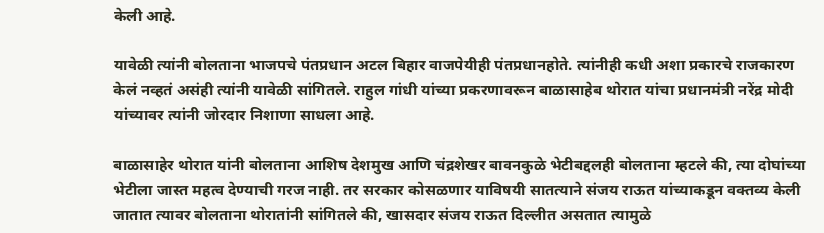केली आहे.

यावेळी त्यांनी बोलताना भाजपचे पंतप्रधान अटल बिहार वाजपेयीही पंतप्रधानहोते. त्यांनीही कधी अशा प्रकारचे राजकारण केलं नव्हतं असंही त्यांनी यावेळी सांगितले. राहुल गांधी यांच्या प्रकरणावरून बाळासाहेब थोरात यांचा प्रधानमंत्री नरेंद्र मोदी यांच्यावर त्यांनी जोरदार निशाणा साधला आहे.

बाळासाहेर थोरात यांनी बोलताना आशिष देशमुख आणि चंद्रशेखर बावनकुळे भेटीबद्दलही बोलताना म्हटले की, त्या दोघांच्या भेटीला जास्त महत्व देण्याची गरज नाही. तर सरकार कोसळणार याविषयी सातत्याने संजय राऊत यांच्याकडून वक्तव्य केली जातात त्यावर बोलताना थोरातांनी सांगितले की, खासदार संजय राऊत दिल्लीत असतात त्यामुळे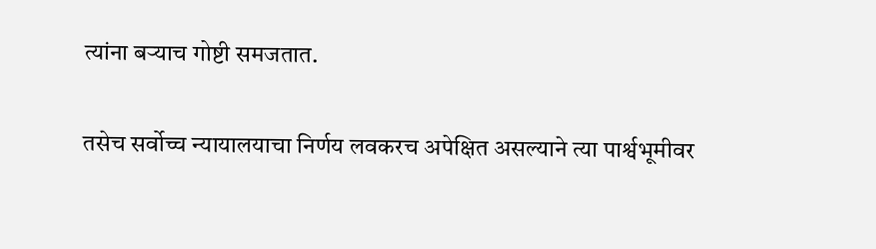त्यांना बऱ्याच गोष्टी समजतात.

तसेच सर्वोच्च न्यायालयाचा निर्णय लवकरच अपेक्षित असल्याने त्या पार्श्वभूमीवर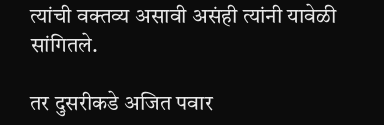त्यांची वक्तव्य असावी असंही त्यांनी यावेळी सांगितले.

तर दुसरीकडे अजित पवार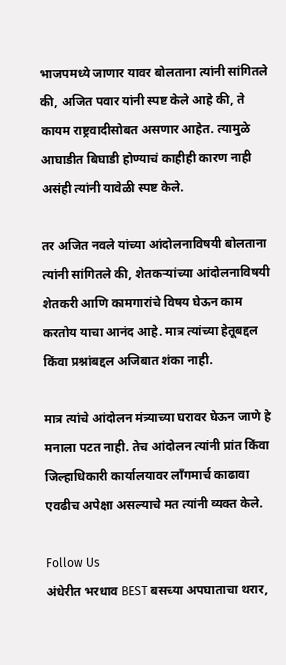भाजपमध्ये जाणार यावर बोलताना त्यांनी सांगितले की, अजित पवार यांनी स्पष्ट केले आहे की, ते कायम राष्ट्रवादीसोबत असणार आहेत. त्यामुळे आघाडीत बिघाडी होण्याचं काहीही कारण नाही असंही त्यांनी यावेळी स्पष्ट केले.

तर अजित नवले यांच्या आंदोलनाविषयी बोलताना त्यांनी सांगितले की, शेतकऱ्यांच्या आंदोलनाविषयी शेतकरी आणि कामगारांचे विषय घेऊन काम करतोय याचा आनंद आहे. मात्र त्यांच्या हेतूबद्दल किंवा प्रश्नांबद्दल अजिबात शंका नाही.

मात्र त्यांचे आंदोलन मंत्र्याच्या घरावर घेऊन जाणे हे मनाला पटत नाही. तेच आंदोलन त्यांनी प्रांत किंवा जिल्हाधिकारी कार्यालयावर लाँगमार्च काढावा एवढीच अपेक्षा असल्याचे मत त्यांनी व्यक्त केले.

Follow Us
अंधेरीत भरधाव BEST बसच्या अपघाताचा थरार,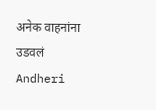अनेक वाहनांना उडवलं
Andheri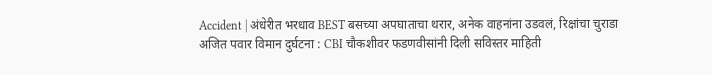Accident | अंधेरीत भरधाव BEST बसच्या अपघाताचा थरार, अनेक वाहनांना उडवलं, रिक्षांचा चुराडा
अजित पवार विमान दुर्घटना : CBI चौकशीवर फडणवीसांनी दिली सविस्तर माहिती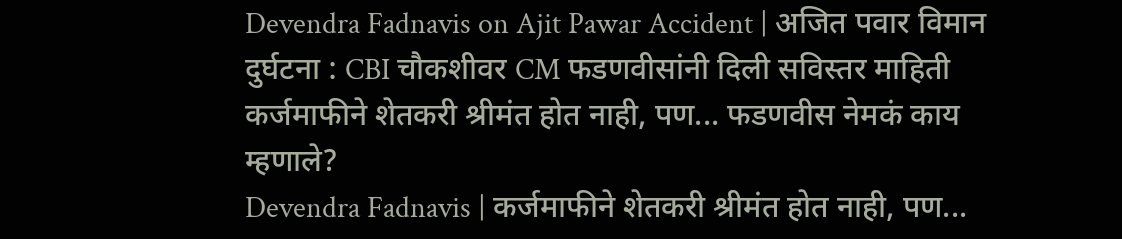Devendra Fadnavis on Ajit Pawar Accident | अजित पवार विमान दुर्घटना : CBI चौकशीवर CM फडणवीसांनी दिली सविस्तर माहिती
कर्जमाफीने शेतकरी श्रीमंत होत नाही, पण... फडणवीस नेमकं काय म्हणाले?
Devendra Fadnavis | कर्जमाफीने शेतकरी श्रीमंत होत नाही, पण...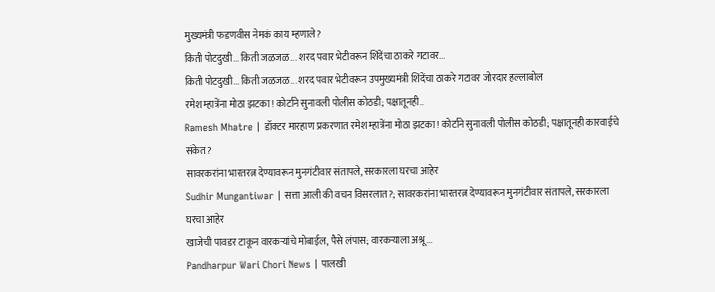मुख्यमंत्री फडणवीस नेमकं काय म्हणाले?
किती पोटदुखी... किती जळजळ... शरद पवार भेटीवरून शिंदेंचा ठाकरे गटावर...
किती पोटदुखी... किती जळजळ... शरद पवार भेटीवरून उपमुख्यमंत्री शिंदेंचा ठाकरे गटावर जोरदार हल्लाबोल
रमेश म्हात्रेंना मोठा झटका! कोर्टाने सुनावली पोलीस कोठडी; पक्षातूनही..
Ramesh Mhatre | डॉक्टर मारहाण प्रकरणात रमेश म्हात्रेंना मोठा झटका! कोर्टाने सुनावली पोलीस कोठडी; पक्षातूनही कारवाईचे संकेत?
सावरकरांना भारतरत्न देण्यावरून मुनगंटीवार संतापले, सरकारला घरचा आहेर
Sudhir Mungantiwar | सत्ता आली की वचन विसरलात?; सावरकरांना भारतरत्न देण्यावरून मुनगंटीवार संतापले, सरकारला घरचा आहेर
खाजेची पावडर टाकून वारकऱ्यांचे मोबाईल, पैसे लंपास; वारकऱ्याला अश्रू...
Pandharpur Wari Chori News | पालखी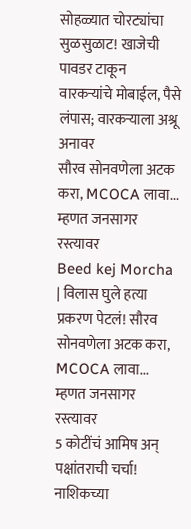सोहळ्यात चोरट्यांचा सुळसुळाट! खाजेची पावडर टाकून वारकऱ्यांचे मोबाईल, पैसे लंपास; वारकऱ्याला अश्रू अनावर
सौरव सोनवणेला अटक करा, MCOCA लावा... म्हणत जनसागर रस्त्यावर
Beed kej Morcha | विलास घुले हत्या प्रकरण पेटलं! सौरव सोनवणेला अटक करा, MCOCA लावा... म्हणत जनसागर रस्त्यावर
5 कोटींचं आमिष अन् पक्षांतराची चर्चा! नाशिकच्या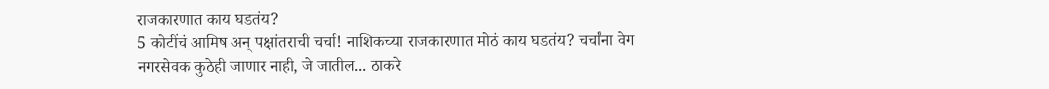राजकारणात काय घडतंय?
5 कोटींचं आमिष अन् पक्षांतराची चर्चा! नाशिकच्या राजकारणात मोठं काय घडतंय? चर्चांना वेग
नगरसेवक कुठेही जाणार नाही, जे जातील... ठाकरे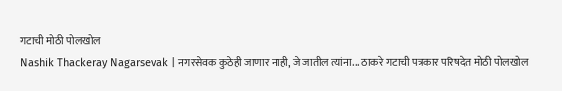गटाची मोठी पोलखोल
Nashik Thackeray Nagarsevak | नगरसेवक कुठेही जाणार नाही, जे जातील त्यांना... ठाकरे गटाची पत्रकार परिषदेत मोठी पोलखोल